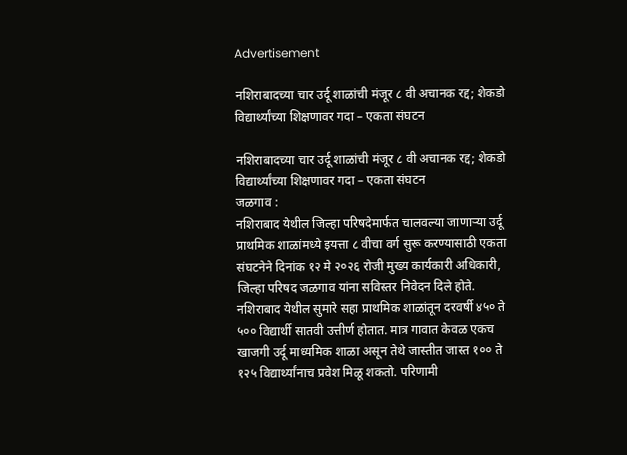Advertisement

नशिराबादच्या चार उर्दू शाळांची मंजूर ८ वी अचानक रद्द; शेकडो विद्यार्थ्यांच्या शिक्षणावर गदा – एकता संघटन

नशिराबादच्या चार उर्दू शाळांची मंजूर ८ वी अचानक रद्द; शेकडो विद्यार्थ्यांच्या शिक्षणावर गदा – एकता संघटन
जळगाव :
नशिराबाद येथील जिल्हा परिषदेमार्फत चालवल्या जाणाऱ्या उर्दू प्राथमिक शाळांमध्ये इयत्ता ८ वीचा वर्ग सुरू करण्यासाठी एकता संघटनेने दिनांक १२ मे २०२६ रोजी मुख्य कार्यकारी अधिकारी, जिल्हा परिषद जळगाव यांना सविस्तर निवेदन दिले होते. नशिराबाद येथील सुमारे सहा प्राथमिक शाळांतून दरवर्षी ४५० ते ५०० विद्यार्थी सातवी उत्तीर्ण होतात. मात्र गावात केवळ एकच खाजगी उर्दू माध्यमिक शाळा असून तेथे जास्तीत जास्त १०० ते १२५ विद्यार्थ्यांनाच प्रवेश मिळू शकतो. परिणामी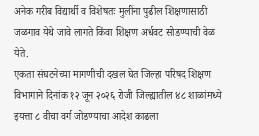अनेक गरीब विद्यार्थी व विशेषतः मुलींना पुढील शिक्षणासाठी जळगाव येथे जावे लागते किंवा शिक्षण अर्धवट सोडण्याची वेळ येते.
एकता संघटनेच्या मागणीची दखल घेत जिल्हा परिषद शिक्षण विभागाने दिनांक १२ जून २०२६ रोजी जिल्ह्यातील ४८ शाळांमध्ये इयत्ता ८ वीचा वर्ग जोडण्याचा आदेश काढला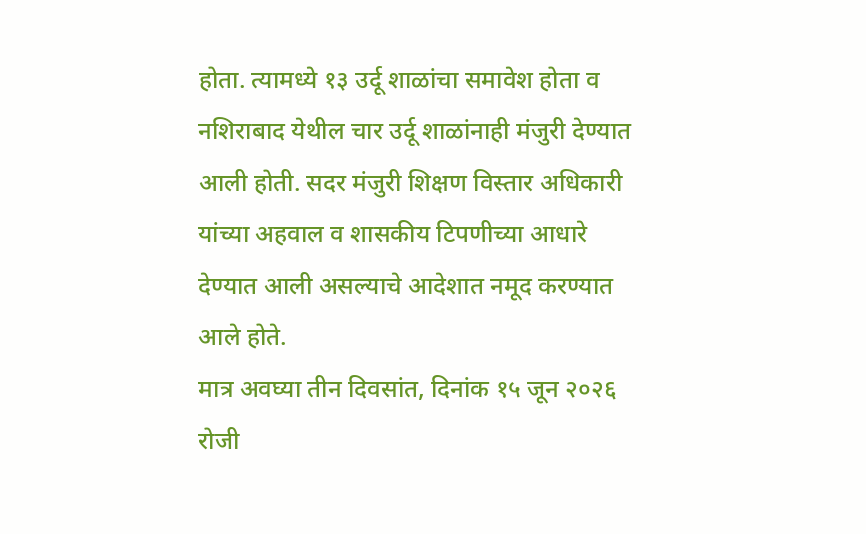होता. त्यामध्ये १३ उर्दू शाळांचा समावेश होता व नशिराबाद येथील चार उर्दू शाळांनाही मंजुरी देण्यात आली होती. सदर मंजुरी शिक्षण विस्तार अधिकारी यांच्या अहवाल व शासकीय टिपणीच्या आधारे देण्यात आली असल्याचे आदेशात नमूद करण्यात आले होते.
मात्र अवघ्या तीन दिवसांत, दिनांक १५ जून २०२६ रोजी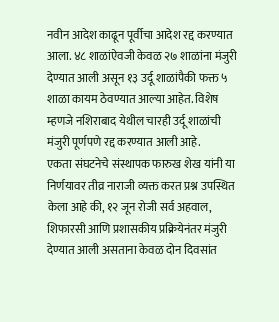नवीन आदेश काढून पूर्वीचा आदेश रद्द करण्यात आला. ४८ शाळांऐवजी केवळ २७ शाळांना मंजुरी देण्यात आली असून १३ उर्दू शाळांपैकी फक्त ५ शाळा कायम ठेवण्यात आल्या आहेत. विशेष म्हणजे नशिराबाद येथील चारही उर्दू शाळांची मंजुरी पूर्णपणे रद्द करण्यात आली आहे.
एकता संघटनेचे संस्थापक फारुख शेख यांनी या निर्णयावर तीव्र नाराजी व्यक्त करत प्रश्न उपस्थित केला आहे की, १२ जून रोजी सर्व अहवाल, शिफारसी आणि प्रशासकीय प्रक्रियेनंतर मंजुरी देण्यात आली असताना केवळ दोन दिवसांत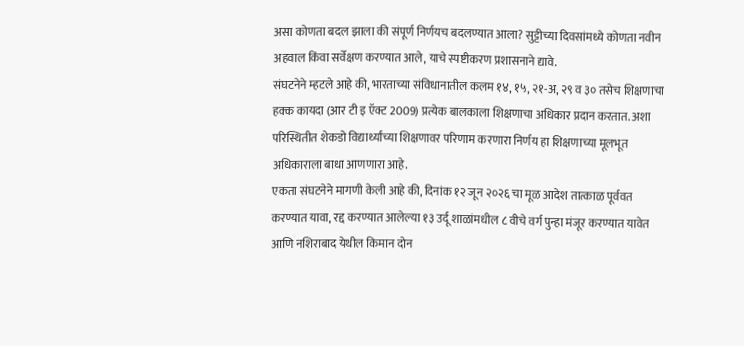असा कोणता बदल झाला की संपूर्ण निर्णयच बदलण्यात आला? सुट्टीच्या दिवसांमध्ये कोणता नवीन अहवाल किंवा सर्वेक्षण करण्यात आले, याचे स्पष्टीकरण प्रशासनाने द्यावे.
संघटनेने म्हटले आहे की, भारताच्या संविधानातील कलम १४, १५, २१-अ, २९ व ३० तसेच शिक्षणाचा हक्क कायदा (आर टी इ ऍक्ट 2009) प्रत्येक बालकाला शिक्षणाचा अधिकार प्रदान करतात. अशा परिस्थितीत शेकडो विद्यार्थ्यांच्या शिक्षणावर परिणाम करणारा निर्णय हा शिक्षणाच्या मूलभूत अधिकाराला बाधा आणणारा आहे.
एकता संघटनेने मागणी केली आहे की, दिनांक १२ जून २०२६ चा मूळ आदेश तात्काळ पूर्ववत करण्यात यावा, रद्द करण्यात आलेल्या १३ उर्दू शाळांमधील ८ वीचे वर्ग पुन्हा मंजूर करण्यात यावेत आणि नशिराबाद येथील किमान दोन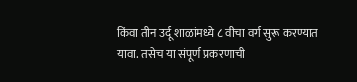किंवा तीन उर्दू शाळांमध्ये ८ वीचा वर्ग सुरू करण्यात यावा. तसेच या संपूर्ण प्रकरणाची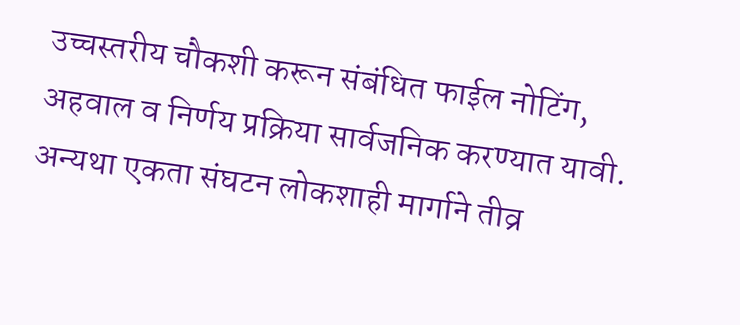उच्चस्तरीय चौकशी करून संबंधित फाईल नोटिंग, अहवाल व निर्णय प्रक्रिया सार्वजनिक करण्यात यावी.
अन्यथा एकता संघटन लोकशाही मार्गाने तीव्र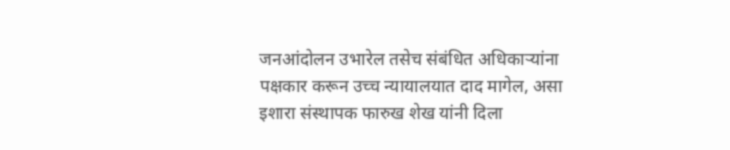जनआंदोलन उभारेल तसेच संबंधित अधिकाऱ्यांना पक्षकार करून उच्च न्यायालयात दाद मागेल, असा इशारा संस्थापक फारुख शेख यांनी दिला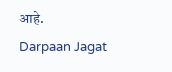आहे.
Darpaan Jagat